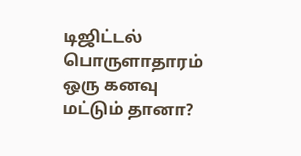டிஜிட்டல் பொருளாதாரம் ஒரு கனவு மட்டும் தானா?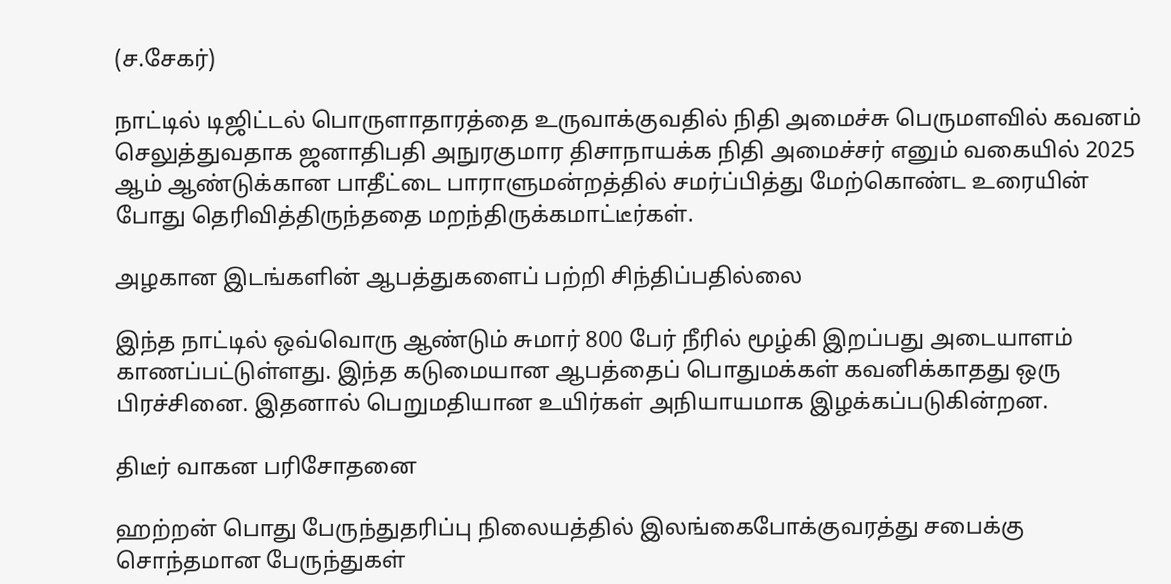(ச.சேகர்)

நாட்டில் டிஜிட்டல் பொருளாதாரத்தை உருவாக்குவதில் நிதி அமைச்சு பெருமளவில் கவனம் செலுத்துவதாக ஜனாதிபதி அநுரகுமார திசாநாயக்க நிதி அமைச்சர் எனும் வகையில் 2025 ஆம் ஆண்டுக்கான பாதீட்டை பாராளுமன்றத்தில் சமர்ப்பித்து மேற்கொண்ட உரையின் போது தெரிவித்திருந்ததை மறந்திருக்கமாட்டீர்கள்.

அழகான இடங்களின் ஆபத்துகளைப் பற்றி சிந்திப்பதில்லை

இந்த நாட்டில் ஒவ்வொரு ஆண்டும் சுமார் 800 பேர் நீரில் மூழ்கி இறப்பது அடையாளம் காணப்பட்டுள்ளது. இந்த கடுமையான ஆபத்தைப் பொதுமக்கள் கவனிக்காதது ஒரு பிரச்சினை. இதனால் பெறுமதியான உயிர்கள் அநியாயமாக இழக்கப்படுகின்றன.

திடீர் வாகன பரிசோதனை

ஹற்றன் பொது பேருந்துதரிப்பு நிலையத்தில் இலங்கைபோக்குவரத்து சபைக்கு சொந்தமான பேருந்துகள்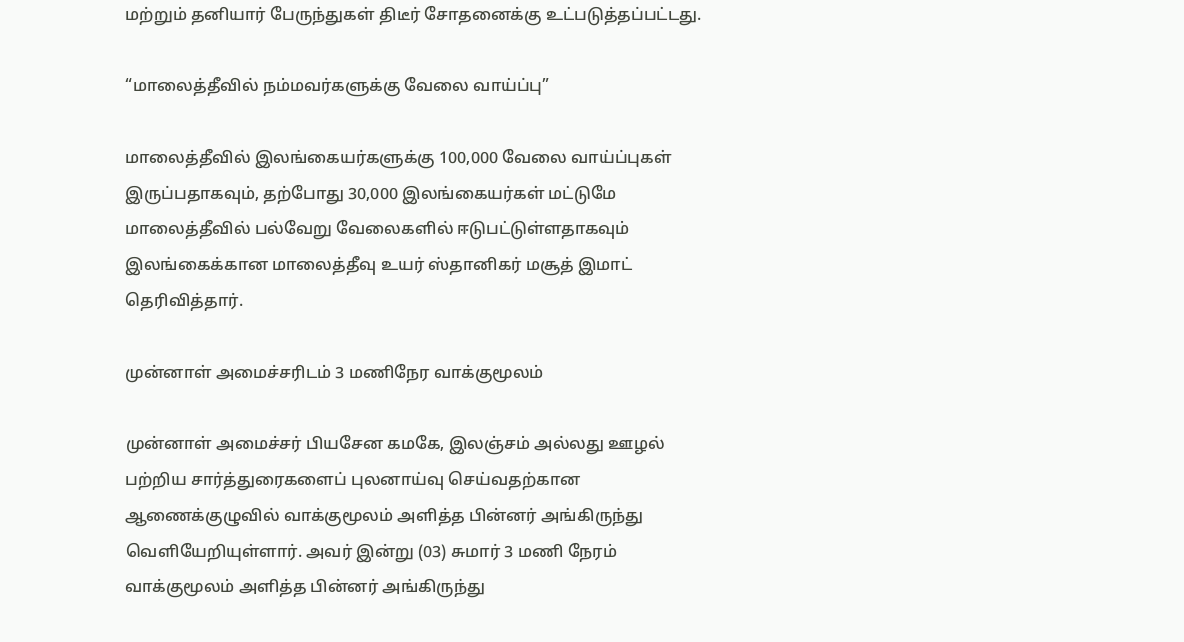மற்றும் தனியார் பேருந்துகள் திடீர் சோதனைக்கு உட்படுத்தப்பட்டது.

“மாலைத்தீவில் நம்மவர்களுக்கு வேலை வாய்ப்பு”

மாலைத்தீவில் இலங்கையர்களுக்கு 100,000 வேலை வாய்ப்புகள் இருப்பதாகவும், தற்போது 30,000 இலங்கையர்கள் மட்டுமே மாலைத்தீவில் பல்வேறு வேலைகளில் ஈடுபட்டுள்ளதாகவும் இலங்கைக்கான மாலைத்தீவு உயர் ஸ்தானிகர் மசூத் இமாட் தெரிவித்தார்.

முன்னாள் அமைச்சரிடம் 3 மணிநேர வாக்குமூலம்

முன்னாள் அமைச்சர் பியசேன கமகே, இலஞ்சம் அல்லது ஊழல் பற்றிய சார்த்துரைகளைப் புலனாய்வு செய்வதற்கான ஆணைக்குழுவில் வாக்குமூலம் அளித்த பின்னர் அங்கிருந்து வெளியேறியுள்ளார். அவர் இன்று (03) சுமார் 3 மணி நேரம் வாக்குமூலம் அளித்த பின்னர் அங்கிருந்து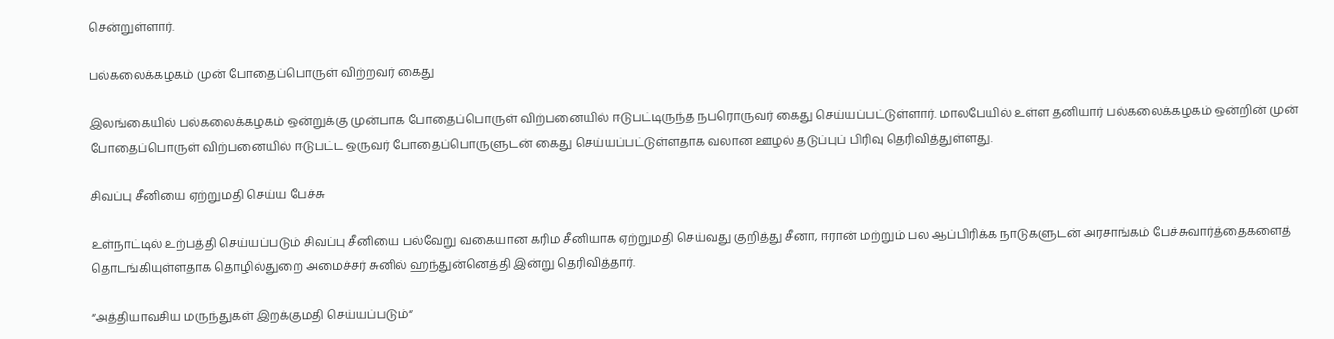சென்றுள்ளார்.

பல்கலைக்கழகம் முன் போதைப்பொருள் விற்றவர் கைது

இலங்கையில் பல்கலைக்கழகம் ஒன்றுக்கு முன்பாக போதைப்பொருள் விற்பனையில் ஈடுபட்டிருந்த நபரொருவர் கைது செய்யப்பட்டுள்ளார். மாலபேயில் உள்ள தனியார் பல்கலைக்கழகம் ஒன்றின் முன் போதைப்பொருள் விற்பனையில் ஈடுபட்ட ஒருவர் போதைப்பொருளுடன் கைது செய்யப்பட்டுள்ளதாக வலான ஊழல் தடுப்புப் பிரிவு தெரிவித்துள்ளது.

சிவப்பு சீனியை ஏற்றுமதி செய்ய பேச்சு

உள்நாட்டில் உற்பத்தி செய்யப்படும் சிவப்பு சீனியை பல்வேறு வகையான கரிம சீனியாக ஏற்றுமதி செய்வது குறித்து சீனா, ஈரான் மற்றும் பல ஆப்பிரிக்க நாடுகளுடன் அரசாங்கம் பேச்சுவார்த்தைகளைத் தொடங்கியுள்ளதாக தொழில்துறை அமைச்சர் சுனில் ஹந்துன்னெத்தி இன்று தெரிவித்தார்.

“அத்தியாவசிய மருந்துகள் இறக்குமதி செய்யப்படும்“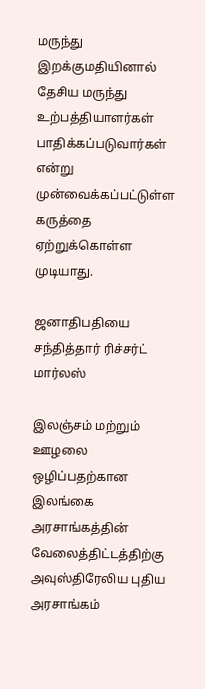மருந்து இறக்குமதியினால் தேசிய மருந்து உற்பத்தியாளர்கள் பாதிக்கப்படுவார்கள் என்று முன்வைக்கப்பட்டுள்ள கருத்தை ஏற்றுக்கொள்ள முடியாது.

ஜனாதிபதியை சந்தித்தார் ரிச்சர்ட் மார்லஸ்

இலஞ்சம் மற்றும் ஊழலை ஒழிப்பதற்கான இலங்கை அரசாங்கத்தின்  வேலைத்திட்டத்திற்கு அவுஸ்திரேலிய புதிய அரசாங்கம்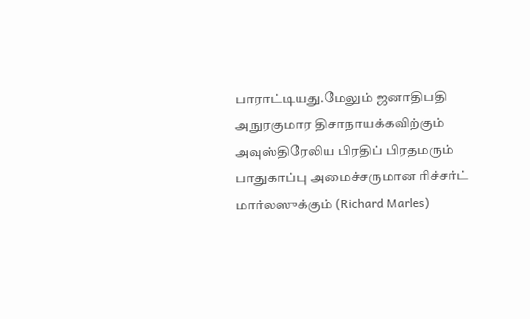பாராட்டியது.மேலும் ஜனாதிபதி அநுரகுமார திசாநாயக்கவிற்கும் அவுஸ்திரேலிய பிரதிப் பிரதமரும் பாதுகாப்பு அமைச்சருமான ரிச்சர்ட் மார்லஸுக்கும் (Richard Marles)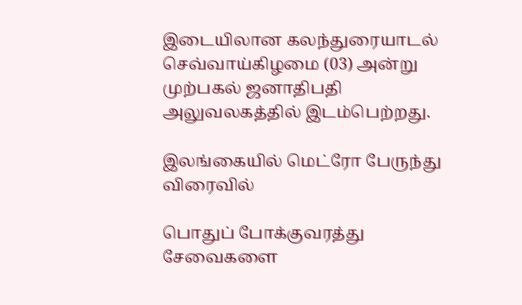இடையிலான கலந்துரையாடல் செவ்வாய்கிழமை (03) அன்று முற்பகல் ஜனாதிபதி அலுவலகத்தில் இடம்பெற்றது.

இலங்கையில் மெட்ரோ பேருந்து விரைவில்

பொதுப் போக்குவரத்து சேவைகளை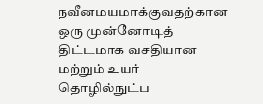நவீனமயமாக்குவதற்கான ஒரு முன்னோடித் திட்டமாக வசதியான மற்றும் உயர் தொழில்நுட்ப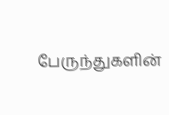பேருந்துகளின்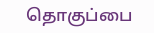தொகுப்பை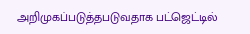அறிமுகப்படுத்தபடுவதாக பட்ஜெட்டில்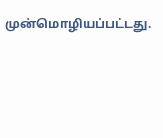முன்மொழியப்பட்டது.